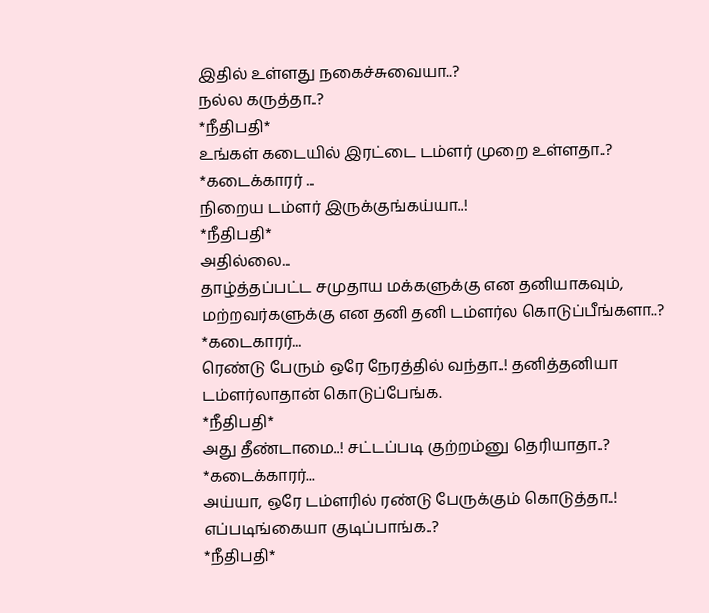இதில் உள்ளது நகைச்சுவையா..?
நல்ல கருத்தா..?
*நீதிபதி*
உங்கள் கடையில் இரட்டை டம்ளர் முறை உள்ளதா..?
*கடைக்காரர் ...
நிறைய டம்ளர் இருக்குங்கய்யா..!
*நீதிபதி*
அதில்லை...
தாழ்த்தப்பட்ட சமுதாய மக்களுக்கு என தனியாகவும், மற்றவர்களுக்கு என தனி தனி டம்ளர்ல கொடுப்பீங்களா..?
*கடைகாரர்...
ரெண்டு பேரும் ஒரே நேரத்தில் வந்தா..! தனித்தனியா டம்ளர்லாதான் கொடுப்பேங்க.
*நீதிபதி*
அது தீண்டாமை..! சட்டப்படி குற்றம்னு தெரியாதா..?
*கடைக்காரர்...
அய்யா, ஒரே டம்ளரில் ரண்டு பேருக்கும் கொடுத்தா..! எப்படிங்கையா குடிப்பாங்க..?
*நீதிபதி*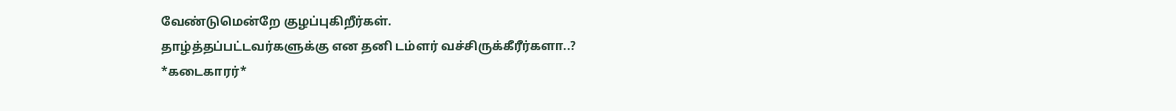வேண்டுமென்றே குழப்புகிறீர்கள்.
தாழ்த்தப்பட்டவர்களுக்கு என தனி டம்ளர் வச்சிருக்கீரீர்களா..?
*கடைகாரர்*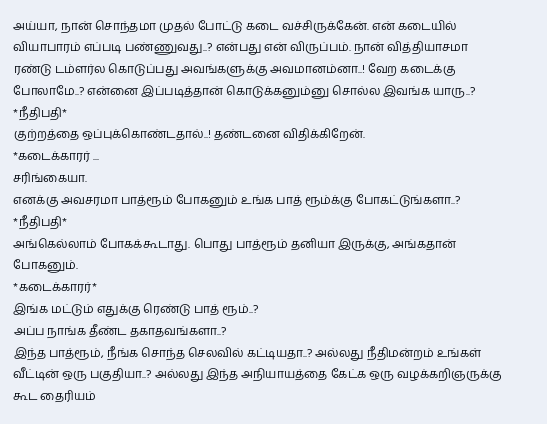அய்யா, நான் சொந்தமா முதல் போட்டு கடை வச்சிருக்கேன். என் கடையில் வியாபாரம் எப்படி பண்ணுவது..? என்பது என் விருப்பம். நான் வித்தியாசமா ரண்டு டம்ளர்ல கொடுப்பது அவங்களுக்கு அவமானம்னா..! வேற கடைக்கு போலாமே..? என்னை இப்படித்தான் கொடுக்கனும்னு சொல்ல இவங்க யாரு..?
*நீதிபதி*
குற்றத்தை ஒப்புக்கொண்டதால்..! தண்டனை விதிக்கிறேன்.
*கடைக்காரர் ...
சரிங்கையா.
எனக்கு அவசரமா பாத்ரூம் போகனும் உங்க பாத் ரூம்க்கு போகட்டுங்களா..?
*நீதிபதி*
அங்கெல்லாம் போகக்கூடாது. பொது பாத்ரூம் தனியா இருக்கு, அங்கதான் போகனும்.
*கடைக்காரர்*
இங்க மட்டும் எதுக்கு ரெண்டு பாத் ரூம்..?
அப்ப நாங்க தீண்ட தகாதவங்களா..?
இந்த பாத்ரூம், நீங்க சொந்த செலவில் கட்டியதா..? அல்லது நீதிமன்றம் உங்கள் வீட்டின் ஒரு பகுதியா..? அல்லது இந்த அநியாயத்தை கேட்க ஒரு வழக்கறிஞருக்கு கூட தைரியம்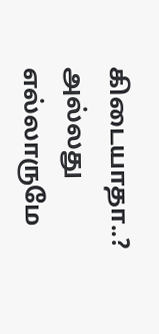கிடையாதா..? அல்லது எல்லாருமே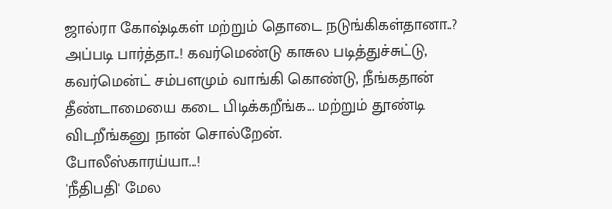ஜால்ரா கோஷ்டிகள் மற்றும் தொடை நடுங்கிகள்தானா..?
அப்படி பார்த்தா..! கவர்மெண்டு காசுல படித்துச்சுட்டு, கவர்மென்ட் சம்பளமும் வாங்கி கொண்டு, நீங்கதான் தீண்டாமையை கடை பிடிக்கறீங்க... மற்றும் தூண்டி விடறீங்கனு நான் சொல்றேன்.
போலீஸ்காரய்யா...!
'நீதிபதி' மேல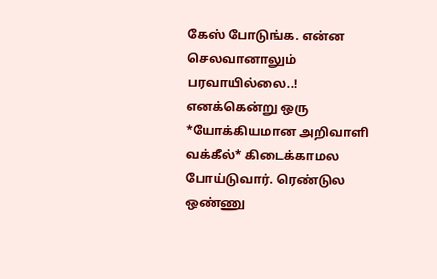கேஸ் போடுங்க. என்ன செலவானாலும் பரவாயில்லை..!
எனக்கென்று ஒரு *யோக்கியமான அறிவாளி வக்கீல்* கிடைக்காமல போய்டுவார். ரெண்டுல ஒண்ணு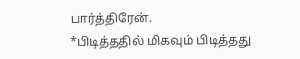பார்த்திரேன்.
*பிடித்ததில் மிகவும் பிடித்தது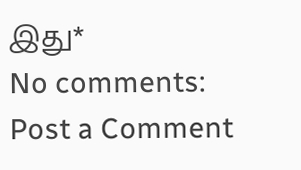இது*
No comments:
Post a Comment